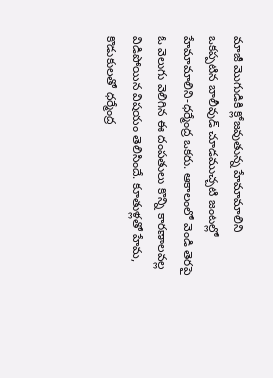మాజీ మొగుడికి క్లోజవుతున్న హేమామాలిని
ఒకప్పటిన బాలీవుడ్ చూడముచ్చటి జంటల్లో హేమామాలిని-ధర్మేంద్ర ఒకరు. ఆకాలంలో వెండి తెరపై ఓ వెలుగు వెలిగిన ఈ దంపతులు కొన్ని కారణాలవల్ల విడిపోయిన విషయం తెలిసిందే. కూతుళ్లతో హేమ, కొడుకులతో ధర్మేంద్ర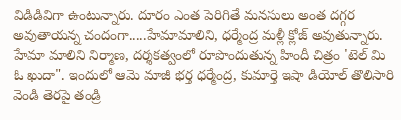విడిడివిగా ఉంటున్నారు. దూరం ఎంత పెరిగితే మనసులు అంత దగ్గర అవుతాయన్న చందంగా.....హేమామాలిని, ధర్మేంద్ర మళ్లీ క్లోజ్ అవుతున్నారు.
హేమా మాలిని నిర్మాణ, దర్శకత్వంలో రూపొందుతున్న హిందీ చిత్రం 'టెల్ మి ఓ ఖుదా". ఇందులో ఆమె మాజీ భర్త ధర్మేంద్ర, కుమార్తె ఇషా డియోల్ తొలిసారి వెండి తెరపై తండ్రి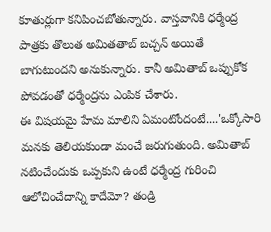కూతుర్లుగా కనిపించబోతున్నారు. వాస్తవానికి ధర్మేంద్ర పాత్రకు తొలుత అమితతాబ్ బచ్చన్ అయితే బాగుటుందని అనుకున్నారు. కానీ అమితాబ్ ఒప్పుకోక పోవడంతో ధర్మేంద్రను ఎంపిక చేశారు.
ఈ విషయమై హేమ మాలిని ఏమంటోందంటే....'ఒక్కోసారి మనకు తెలియకుండా మంచే జరుగుతుంది. అమితాబ్ నటించేందుకు ఒప్పకుని ఉంటే ధర్మేంద్ర గురించి ఆలోచించేదాన్ని కాదేమో? తండ్రి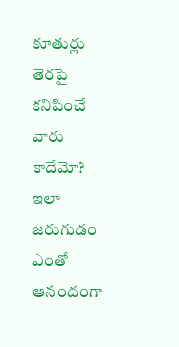కూతుర్లు తెరపై కనిపించే వారు కాదేమో? ఇలా జరుగుడం ఎంతో ఆనందంగా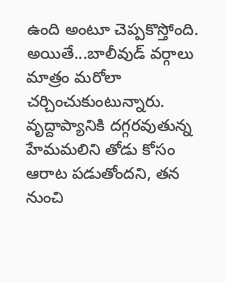ఉంది అంటూ చెప్పకొస్తోంది.
అయితే...బాలీవుడ్ వర్గాలు మాత్రం మరోలా చర్చించుకుంటున్నారు. వృద్దాప్యానికి దగ్గరవుతున్న హేమమలిని తోడు కోసం ఆరాట పడుతోందని, తన నుంచి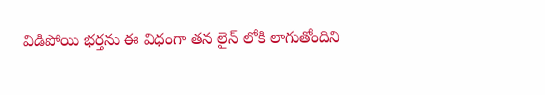విడిపోయి భర్తను ఈ విధంగా తన లైన్ లోకి లాగుతోందిని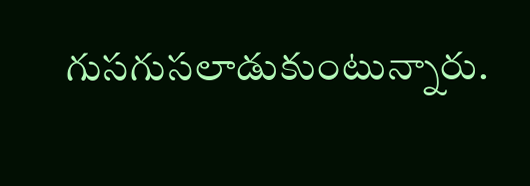గుసగుసలాడుకుంటున్నారు.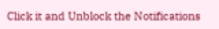Click it and Unblock the Notifications